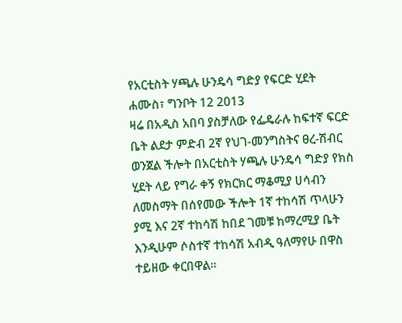የአርቲስት ሃጫሉ ሁንዴሳ ግድያ የፍርድ ሂደት
ሐሙስ፣ ግንቦት 12 2013
ዛሬ በአዲስ አበባ ያስቻለው የፌዴራሉ ከፍተኛ ፍርድ ቤት ልደታ ምድብ 2ኛ የህገ-መንግስትና ፀረ-ሽብር ወንጀል ችሎት በአርቲስት ሃጫሉ ሁንዴሳ ግድያ የክስ ሂደት ላይ የግራ ቀኝ የክርክር ማቆሚያ ሀሳብን ለመስማት በሰየመው ችሎት 1ኛ ተከሳሽ ጥላሁን ያሚ እና 2ኛ ተከሳሽ ከበደ ገመቹ ከማረሚያ ቤት እንዲሁም ሶስተኛ ተከሳሽ አብዲ ዓለማየሁ በዋስ ተይዘው ቀርበዋል፡፡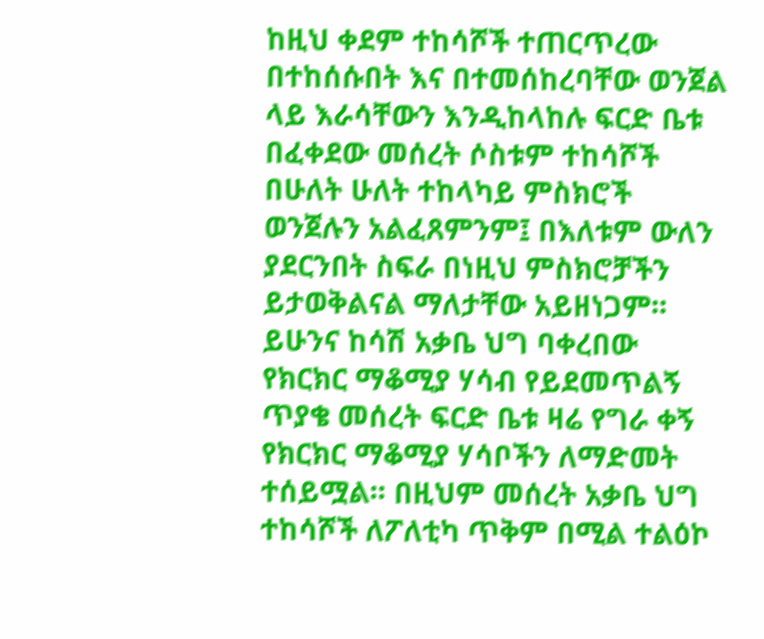ከዚህ ቀደም ተከሳሾች ተጠርጥረው በተከሰሱበት እና በተመሰከረባቸው ወንጀል ላይ እራሳቸውን እንዲከላከሉ ፍርድ ቤቱ በፈቀደው መሰረት ሶስቱም ተከሳሾች በሁለት ሁለት ተከላካይ ምስክሮች ወንጀሉን አልፈጸምንም፤ በእለቱም ውለን ያደርንበት ስፍራ በነዚህ ምስክሮቻችን ይታወቅልናል ማለታቸው አይዘነጋም፡፡
ይሁንና ከሳሽ አቃቤ ህግ ባቀረበው የክርክር ማቆሚያ ሃሳብ የይደመጥልኝ ጥያቄ መሰረት ፍርድ ቤቱ ዛሬ የግራ ቀኝ የክርክር ማቆሚያ ሃሳቦችን ለማድመት ተሰይሟል፡፡ በዚህም መሰረት አቃቤ ህግ ተከሳሾች ለፖለቲካ ጥቅም በሚል ተልዕኮ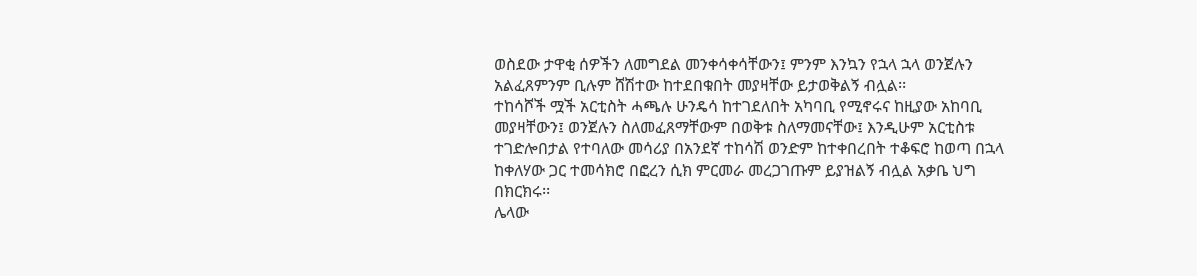ወስደው ታዋቂ ሰዎችን ለመግደል መንቀሳቀሳቸውን፤ ምንም እንኳን የኋላ ኋላ ወንጀሉን አልፈጸምንም ቢሉም ሸሽተው ከተደበቁበት መያዛቸው ይታወቅልኝ ብሏል፡፡
ተከሳሾች ሟች አርቲስት ሓጫሉ ሁንዴሳ ከተገደለበት አካባቢ የሚኖሩና ከዚያው አከባቢ መያዛቸውን፤ ወንጀሉን ስለመፈጸማቸውም በወቅቱ ስለማመናቸው፤ እንዲሁም አርቲስቱ ተገድሎበታል የተባለው መሳሪያ በአንደኛ ተከሳሽ ወንድም ከተቀበረበት ተቆፍሮ ከወጣ በኋላ ከቀለሃው ጋር ተመሳክሮ በፎረን ሲክ ምርመራ መረጋገጡም ይያዝልኝ ብሏል አቃቤ ህግ በክርክሩ፡፡
ሌላው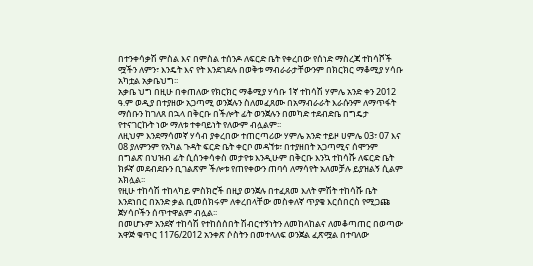በተንቀሳቃሽ ምስል እና በምስል ተሰንዶ ለፍርድ ቤት የቀረበው የሰነድ ማስረጃ ተከሳሾች ሟችን ለምን፣ እንዴት እና የት እንደገደሉ በወቅቱ ማብራራታቸውንም በክርክር ማቆሚያ ሃሳቡ አካቷል አቃቤህግ፡፡
አቃቤ ህግ በዚሁ በቀጠለው የክርክር ማቆሚያ ሃሳቡ 1ኛ ተከሳሽ ሃምሌ አንድ ቀን 2012 ዓ.ም ወዲያ በተያዘው አጋጣሚ ወንጀሉን ስለመፈጸሙ በአማብራራት እራሱንም ለማጥፋት ማሰቡን ከገለጸ በኋላ በቅርቡ በችሎት ፊት ወንጀሉን በመካድ ተደብድቤ በግዴታ የተናገርኩት ነው ማለቱ ተቀባይነት የለውም ብሏልም፡፡
ለዚህም እንደማሳመኛ ሃሳብ ያቀረበው ተጠርጣሪው ሃምሌ አንድ ተይዞ ሀምሌ 03፣ 07 እና 08 ያለምንም የአካል ጉዳት ፍርድ ቤት ቀርቦ መዳኘቱ፣ በተያዘበት አጋጣሚና ሰሞንም በግልጽ በህዝብ ፊት ሲሰንቀሳቀስ መታየቱ እንዲሁም በቅርቡ እንኳ ተከሳሹ ለፍርድ ቤት ክፉኛ መደብደቡን ቢገልጽም ችሎቱ የጠየቀውን ጠባሳ ለማሳየት አለመቻሉ ይያዝልኝ ሲልም አክሏል፡፡
የዚሁ ተከሳሽ ተከላካይ ምስክሮች በዚያ ወንጀሉ በተፈጸመ እለት ምሽት ተከሳሹ ቤት እንደነበር በአንድ ቃል ቢመሰክሩም ለቀረበላቸው መስቀለኛ ጥያቄ እርሰበርስ የሚጋጩ ጀሃሳቦችን ሰጥተዋልም ብሏል፡፡
በመሆኑም አንደኛ ተከሳሽ የተከሰሰበት ሽብርተኝነትን ለመከላከልና ለመቆጣጠር በወጣው አዋጅ ቁጥር 1176/2012 አንቀጽ ሶስትን በመተላለፍ ወንጀል ፈጽሟል በተባለው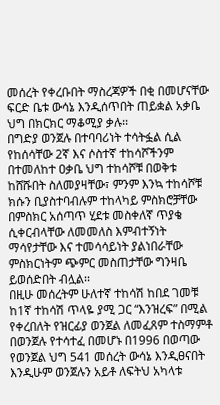መሰረት የቀረቡበት ማስረጃዎች በቂ በመሆናቸው ፍርድ ቤቱ ውሳኔ እንዲሰጥበት ጠይቋል አቃቤ ህግ በክርክር ማቆሚያ ቃሉ፡፡
በግድያ ወንጀሉ በተባባሪነት ተሳትፏል ሲል የከሰሳቸው 2ኛ እና ሶስተኛ ተከሳሾችንም በተመለከተ ዐቃቤ ህግ ተከሳሾቹ በወቅቱ ከሸሹበት ስለመያዛቸው፣ ምንም እንኳ ተከሳሾቹ ክሱን ቢያስተባብሉም ተከላካይ ምስክሮቻቸው በምስክር አሰጣጥ ሂደቱ መስቀለኛ ጥያቄ ሲቀርብላቸው ለመመለስ እምብተኝነት ማሳየታቸው እና ተመሳሳይነት ያልነበራቸው ምስክርነትም ጭምር መስጠታቸው ግንዛቤ ይወሰድበት ብሏል፡፡
በዚሁ መሰረትም ሁለተኛ ተከሳሽ ከበደ ገመቹ ከ1ኛ ተከሳሽ ጥላዬ ያሚ ጋር “እንዝረፍ” በሚል የቀረበለት የዝርፊያ ወንጀል ለመፈጸም ተስማምቶ በወንጀሉ የተሳተፈ በመሆኑ በ1996 በወጣው የወንጀል ህግ 541 መሰረት ውሳኔ እንዲፀናበት እንዲሁም ወንጀሉን አይቶ ለፍትህ አካላቱ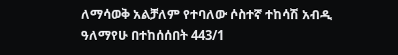ለማሳወቅ አልቻለም የተባለው ሶስተኛ ተከሳሽ አብዲ ዓለማየሁ በተከሰሰበት 443/1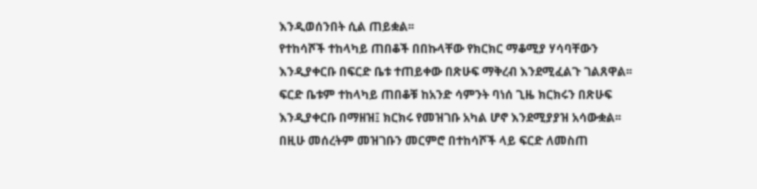እንዲወሰንበት ሲል ጠይቋል፡፡
የተከሳሾች ተከላካይ ጠበቆች በበኩላቸው የክርክር ማቆሚያ ሃሳባቸውን እንዲያቀርቡ በፍርድ ቤቱ ተጠይቀው በጽሁፍ ማቅረብ እንደሚፈልጉ ገልጸዋል፡፡ ፍርድ ቤቱም ተከላካይ ጠበቆቹ ከአንድ ሳምንት ባነሰ ጊዜ ክርክሩን በጽሁፍ እንዲያቀርቡ በማዘዝ፤ ክርክሩ የመዝገቡ አካል ሆኖ እንደሚያያዝ አሳውቋል፡፡ በዚሁ መሰረትም መዝገቡን መርምሮ በተከሳሾች ላይ ፍርድ ለመስጠ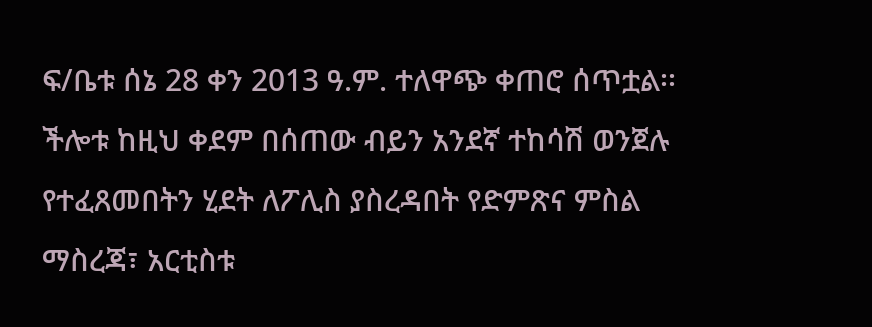ፍ/ቤቱ ሰኔ 28 ቀን 2013 ዓ.ም. ተለዋጭ ቀጠሮ ሰጥቷል፡፡
ችሎቱ ከዚህ ቀደም በሰጠው ብይን አንደኛ ተከሳሽ ወንጀሉ የተፈጸመበትን ሂደት ለፖሊስ ያስረዳበት የድምጽና ምስል ማስረጃ፣ አርቲስቱ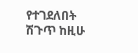የተገደለበት ሽጉጥ ከዚሁ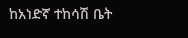ከአነድኛ ተከሳሽ ቤት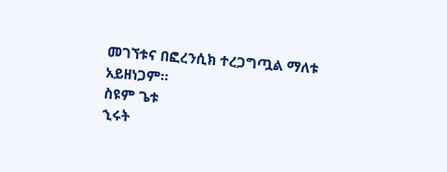መገኘቱና በፎረንሲክ ተረጋግጧል ማለቱ አይዘነጋም፡፡
ስዩም ጌቱ
ኂሩት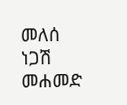መለሰ
ነጋሽ መሐመድ